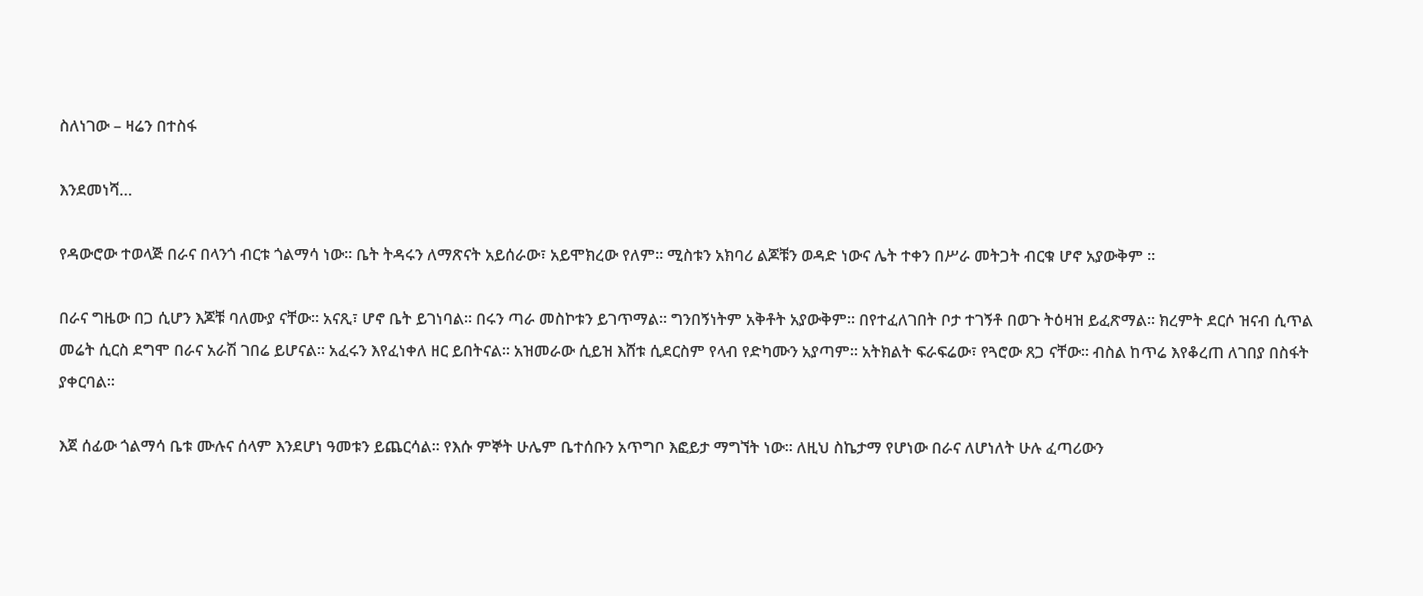ስለነገው – ዛሬን በተስፋ

እንደመነሻ…

የዳውሮው ተወላጅ በራና በላንጎ ብርቱ ጎልማሳ ነው። ቤት ትዳሩን ለማጽናት አይሰራው፣ አይሞክረው የለም። ሚስቱን አክባሪ ልጆቹን ወዳድ ነውና ሌት ተቀን በሥራ መትጋት ብርቁ ሆኖ አያውቅም ፡፡

በራና ግዜው በጋ ሲሆን እጆቹ ባለሙያ ናቸው። አናጺ፣ ሆኖ ቤት ይገነባል። በሩን ጣራ መስኮቱን ይገጥማል። ግንበኝነትም አቅቶት አያውቅም። በየተፈለገበት ቦታ ተገኝቶ በወጉ ትዕዛዝ ይፈጽማል። ክረምት ደርሶ ዝናብ ሲጥል መሬት ሲርስ ደግሞ በራና አራሽ ገበሬ ይሆናል። አፈሩን እየፈነቀለ ዘር ይበትናል። አዝመራው ሲይዝ እሸቱ ሲደርስም የላብ የድካሙን አያጣም። አትክልት ፍራፍሬው፣ የጓሮው ጸጋ ናቸው። ብስል ከጥሬ እየቆረጠ ለገበያ በስፋት ያቀርባል።

እጀ ሰፊው ጎልማሳ ቤቱ ሙሉና ሰላም እንደሆነ ዓመቱን ይጨርሳል። የእሱ ምኞት ሁሌም ቤተሰቡን አጥግቦ እፎይታ ማግኘት ነው። ለዚህ ስኬታማ የሆነው በራና ለሆነለት ሁሉ ፈጣሪውን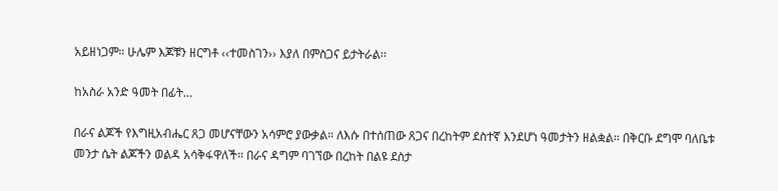አይዘነጋም። ሁሌም እጆቹን ዘርግቶ ‹‹ተመስገን›› እያለ በምስጋና ይታትራል፡፡

ከአስራ አንድ ዓመት በፊት…

በራና ልጆች የእግዚአብሔር ጸጋ መሆናቸውን አሳምሮ ያውቃል። ለእሱ በተሰጠው ጸጋና በረከትም ደስተኛ እንደሆነ ዓመታትን ዘልቋል። በቅርቡ ደግሞ ባለቤቱ መንታ ሴት ልጆችን ወልዳ አሳቅፋዋለች። በራና ዳግም ባገኘው በረከት በልዩ ደስታ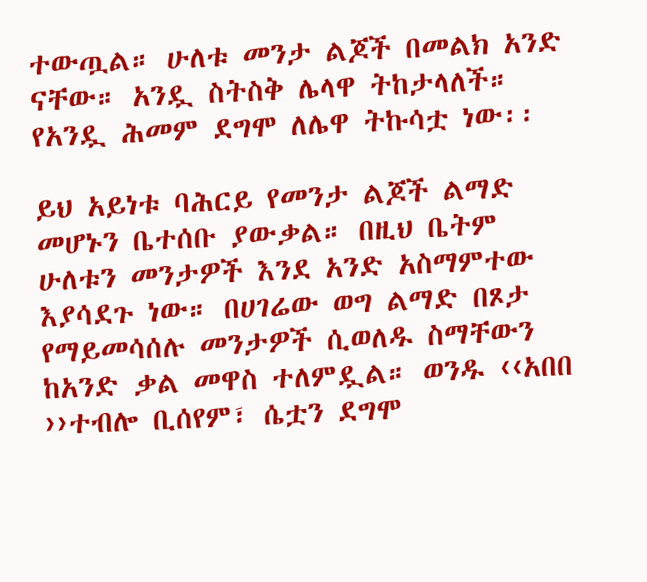ተውጧል። ሁለቱ መንታ ልጆች በመልክ አንድ ናቸው። አንዷ ስትስቅ ሌላዋ ትከታላለች። የአንዷ ሕመም ደግሞ ለሌዋ ትኩሳቷ ነው፡፡

ይህ አይነቱ ባሕርይ የመንታ ልጆች ልማድ መሆኑን ቤተሰቡ ያውቃል። በዚህ ቤትም ሁለቱን መንታዎች እንደ አንድ አስማምተው እያሳደጉ ነው። በሀገሬው ወግ ልማድ በጾታ የማይመሳሰሉ መንታዎች ሲወለዱ ስማቸውን ከአንድ ቃል መዋስ ተለምዷል። ወንዱ ‹‹አበበ ››ተብሎ ቢሰየም፣ ሴቷን ደግሞ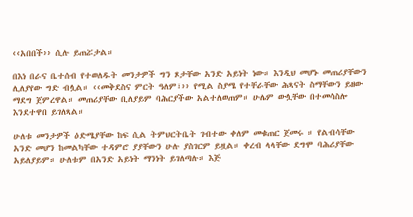‹‹አበበች›› ሲሉ ይጠሯታል።

በእነ በራና ቤተሰብ የተወለዱት መንታዎች ግን ጾታቸው አንድ አይነት ነው። እንዲህ መሆኑ መጠሪያቸውን ሊለያየው ግድ ብሏል። ‹‹መቅደስና ምርት ዓለም፣›› የሚል ስያሜ የተቸራቸው ሕጻናት ስማቸውን ይዘው ማደግ ጀምረዋል። መጠሪያቸው ቢለያይም ባሕርያችው አልተለወጠም። ሁሌም ውሏቸው በተመሳስሎ እንደተዋበ ይገለጻል።

ሁለቱ መንታዎች ዕድሜያቸው ከፍ ሲል ትምህርትቤት ገብተው ቀለም መቁጠር ጀመሩ ። የልብሳቸው አንድ መሆን ከመልካቸው ተዳምሮ ያያቸውን ሁሉ ያስገርም ይዟል። ቀረብ ላላቸው ደግሞ ባሕሪያቸው አይለያይም። ሁለቱም በአንድ አይነት ማንነት ይገለጣሉ። እጅ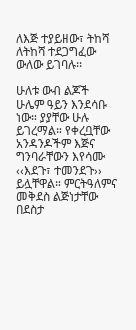ለእጅ ተያይዘው፣ ትከሻ ለትከሻ ተደጋግፈው ውለው ይገባሉ፡፡

ሁለቱ ውብ ልጆች ሁሌም ዓይን እንደሳቡ ነው። ያያቸው ሁሉ ይገረማል። የቀረቧቸው አንዳንዶችም እጅና ግንባራቸውን እየሳሙ ‹‹እደጉ፣ ተመንደጉ›› ይሏቸዋል። ምርትዓለምና መቅደስ ልጅነታቸው በደስታ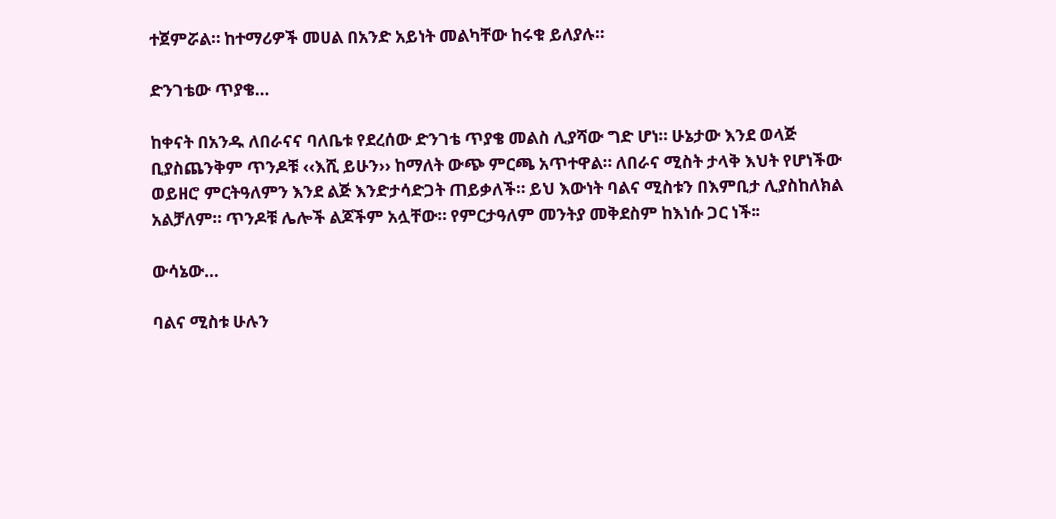ተጀምሯል። ከተማሪዎች መሀል በአንድ አይነት መልካቸው ከሩቁ ይለያሉ።

ድንገቴው ጥያቄ…

ከቀናት በአንዱ ለበራናና ባለቤቱ የደረሰው ድንገቴ ጥያቄ መልስ ሊያሻው ግድ ሆነ። ሁኔታው እንደ ወላጅ ቢያስጨንቅም ጥንዶቹ ‹‹እሺ ይሁን›› ከማለት ውጭ ምርጫ አጥተዋል። ለበራና ሚስት ታላቅ እህት የሆነችው ወይዘሮ ምርትዓለምን እንደ ልጅ እንድታሳድጋት ጠይቃለች። ይህ እውነት ባልና ሚስቱን በእምቢታ ሊያስከለክል አልቻለም። ጥንዶቹ ሌሎች ልጆችም አሏቸው። የምርታዓለም መንትያ መቅደስም ከእነሱ ጋር ነች፡፡

ውሳኔው…

ባልና ሚስቱ ሁሉን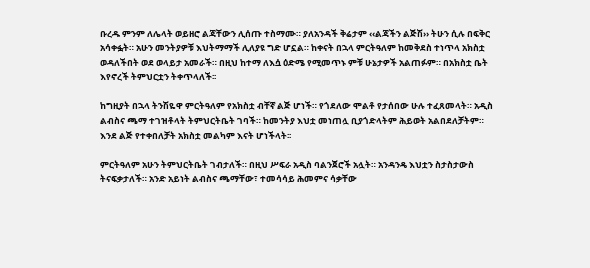ቡረዱ ምንም ለሌላት ወይዘሮ ልጃቸውን ሊሰጡ ተስማሙ። ያለአንዳች ቅሬታም ‹‹ልጃችን ልጅሽ›› ትሁን ሲሉ በፍቅር አሳቀፏት። አሁን መንትያዎቹ እህትማማች ሊለያዩ ግድ ሆኗል። ከቀናት በኋላ ምርትዓለም ከመቅደስ ተነጥላ አክስቷ ወዳለችበት ወደ ወላይታ አመራች። በዚህ ከተማ ለእሷ ዕድሜ የሚመጥኑ ምቹ ሁኔታዎች አልጠፉም። በአክስቷ ቤት እየኖረች ትምህርቷን ትቀጥላለች፡፡

ከግዚያት በኋላ ትንሽዬዋ ምርትዓለም የአክስቷ ብቸኛ ልጅ ሆነች። የጎደለው ሞልቶ የታሰበው ሁሉ ተፈጸመላት። አዲስ ልብስና ጫማ ተገዝቶላት ትምህርትቤት ገባች። ከመንትያ እህቷ መነጠሏ ቢያጎድላትም ሕይወት አልበደለቻትም። እንደ ልጅ የተቀበለቻት አክስቷ መልካም እናት ሆነችላት፡፡

ምርትዓለም አሁን ትምህርትቤት ገብታለች። በዚህ ሥፍራ አዲስ ባልንጀሮች አሏት። አንዳንዴ እህቷን ስታስታውስ ትናፍቃታለች። አንድ አይነት ልብስና ጫማቸው፣ ተመሳሳይ ሕመምና ሳቃቸው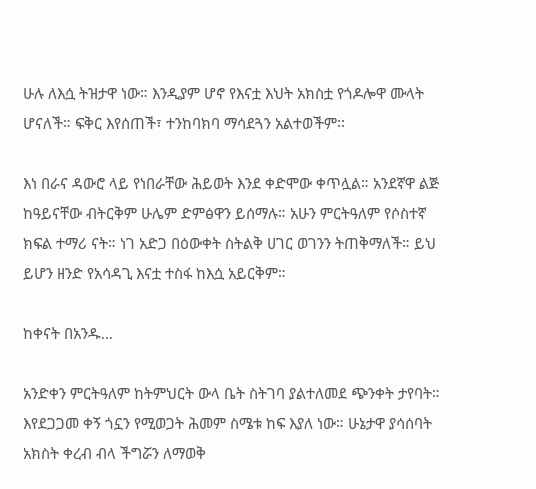ሁሉ ለእሷ ትዝታዋ ነው። እንዲያም ሆኖ የእናቷ እህት አክስቷ የጎዶሎዋ ሙላት ሆናለች። ፍቅር እየሰጠች፣ ተንከባክባ ማሳደጓን አልተወችም፡፡

እነ በራና ዳውሮ ላይ የነበራቸው ሕይወት እንደ ቀድሞው ቀጥሏል። አንደኛዋ ልጅ ከዓይናቸው ብትርቅም ሁሌም ድምፅዋን ይሰማሉ። አሁን ምርትዓለም የሶስተኛ ክፍል ተማሪ ናት። ነገ አድጋ በዕውቀት ስትልቅ ሀገር ወገንን ትጠቅማለች። ይህ ይሆን ዘንድ የአሳዳጊ እናቷ ተስፋ ከእሷ አይርቅም።

ከቀናት በአንዱ…

አንድቀን ምርትዓለም ከትምህርት ውላ ቤት ስትገባ ያልተለመደ ጭንቀት ታየባት። እየደጋጋመ ቀኝ ጎኗን የሚወጋት ሕመም ስሜቱ ከፍ እያለ ነው። ሁኔታዋ ያሳሰባት አክስት ቀረብ ብላ ችግሯን ለማወቅ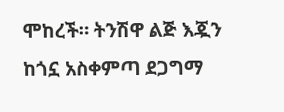ሞከረች። ትንሽዋ ልጅ እጇን ከጎኗ አስቀምጣ ደጋግማ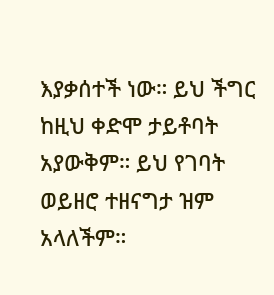እያቃሰተች ነው። ይህ ችግር ከዚህ ቀድሞ ታይቶባት አያውቅም። ይህ የገባት ወይዘሮ ተዘናግታ ዝም አላለችም።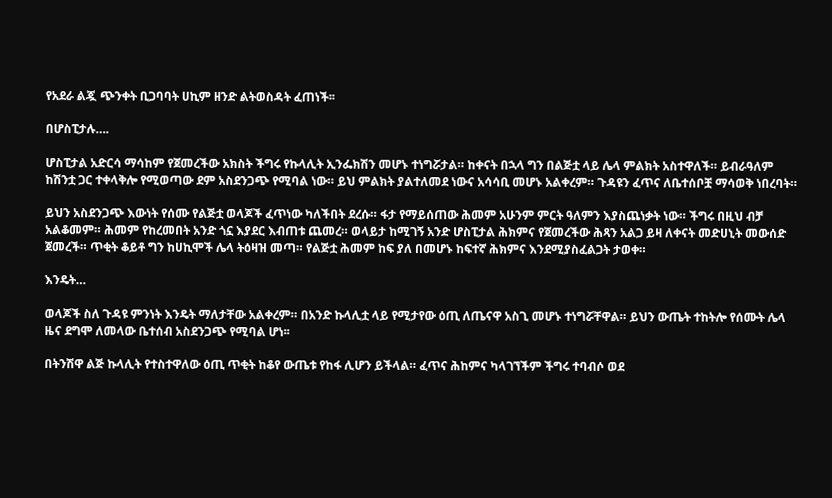የአደራ ልጇ ጭንቀት ቢጋባባት ሀኪም ዘንድ ልትወስዳት ፈጠነች፡፡

በሆስፒታሉ….

ሆስፒታል አድርሳ ማሳከም የጀመረችው አክስት ችግሩ የኩላሊት ኢንፌክሽን መሆኑ ተነግሯታል። ከቀናት በኋላ ግን በልጅቷ ላይ ሌላ ምልክት አስተዋለች። ይብራዓለም ከሽንቷ ጋር ተቀላቅሎ የሚወጣው ደም አስደንጋጭ የሚባል ነው። ይህ ምልክት ያልተለመደ ነውና አሳሳቢ መሆኑ አልቀረም። ጉዳዩን ፈጥና ለቤተሰቦቿ ማሳወቅ ነበረባት።

ይህን አስደንጋጭ እውነት የሰሙ የልጅቷ ወላጆች ፈጥነው ካለችበት ደረሱ። ፋታ የማይሰጠው ሕመም አሁንም ምርት ዓለምን እያስጨነቃት ነው። ችግሩ በዚህ ብቻ አልቆመም። ሕመም የከረመበት አንድ ጎኗ እያደር እብጠቱ ጨመረ። ወላይታ ከሚገኝ አንድ ሆስፒታል ሕክምና የጀመረችው ሕጻን አልጋ ይዛ ለቀናት መድሀኒት መውሰድ ጀመረች። ጥቂት ቆይቶ ግን ከሀኪሞች ሌላ ትዕዛዝ መጣ። የልጅቷ ሕመም ከፍ ያለ በመሆኑ ከፍተኛ ሕክምና እንደሚያስፈልጋት ታወቀ።

እንዴት…

ወላጆች ስለ ጉዳዩ ምንነት እንዴት ማለታቸው አልቀረም። በአንድ ኩላሊቷ ላይ የሚታየው ዕጢ ለጤናዋ አስጊ መሆኑ ተነግሯቸዋል። ይህን ውጤት ተከትሎ የሰሙት ሌላ ዜና ደግሞ ለመላው ቤተሰብ አስደንጋጭ የሚባል ሆነ፡፡

በትንሽዋ ልጅ ኩላሊት የተስተዋለው ዕጢ ጥቂት ከቆየ ውጤቱ የከፋ ሊሆን ይችላል። ፈጥና ሕከምና ካላገኘችም ችግሩ ተባብሶ ወደ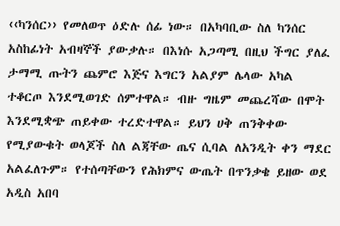‹‹ካንሰር›› የመለወጥ ዕድሉ ሰፊ ነው። በአካባቢው ስለ ካንሰር አስከፊነት አብዛኞች ያውቃሉ። በእነሱ አጋጣሚ በዚህ ችግር ያለፈ ታማሚ ጡትን ጨምሮ እጅና እግርን አልያም ሌላው አካል ተቆርጦ እንደሚወገድ ሰምተዋል። ብዙ ግዜም መጨረሻው በሞት እንደሚቋጭ ጠይቀው ተረድተዋል። ይህን ሀቅ ጠንቅቀው የሚያውቁት ወላጆች ስለ ልጃቸው ጤና ሲባል ለአንዲት ቀን ማደር አልፈለጉም። የተሰጣቸውን የሕክምና ውጤት በጥንቃቄ ይዘው ወደ አዲስ አበባ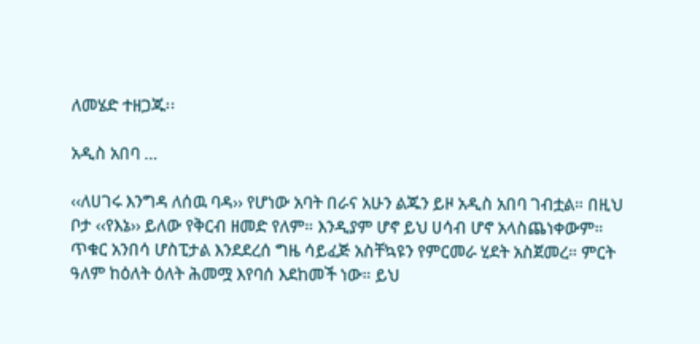ለመሄድ ተዘጋጁ፡፡

አዲስ አበባ …

‹‹ለሀገሩ እንግዳ ለሰዉ ባዳ›› የሆነው አባት በራና አሁን ልጁን ይዞ አዲስ አበባ ገብቷል። በዚህ ቦታ ‹‹የእኔ›› ይለው የቅርብ ዘመድ የለም። እንዲያም ሆኖ ይህ ሀሳብ ሆኖ አላስጨነቀውም። ጥቁር አንበሳ ሆስፒታል እንደደረሰ ግዜ ሳይፈጅ አስቸኳዩን የምርመራ ሂደት አስጀመረ። ምርት ዓለም ከዕለት ዕለት ሕመሟ እየባሰ እደከመች ነው። ይህ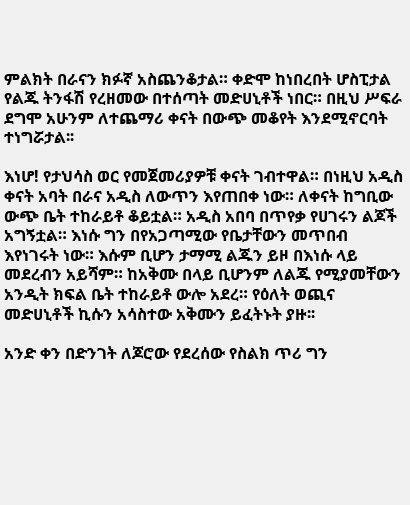ምልክት በራናን ክፉኛ አስጨንቆታል። ቀድሞ ከነበረበት ሆስፒታል የልጁ ትንፋሽ የረዘመው በተሰጣት መድሀኒቶች ነበር። በዚህ ሥፍራ ደግሞ አሁንም ለተጨማሪ ቀናት በውጭ መቆየት እንደሚኖርባት ተነግሯታል፡፡

እነሆ! የታህሳስ ወር የመጀመሪያዎቹ ቀናት ገብተዋል። በነዚህ አዲስ ቀናት አባት በራና አዲስ ለውጥን እየጠበቀ ነው። ለቀናት ከግቢው ውጭ ቤት ተከራይቶ ቆይቷል። አዲስ አበባ በጥየቃ የሀገሩን ልጆች አግኝቷል። እነሱ ግን በየአጋጣሚው የቤታቸውን መጥበብ እየነገሩት ነው። እሱም ቢሆን ታማሚ ልጁን ይዞ በእነሱ ላይ መደረብን አይሻም። ከአቅሙ በላይ ቢሆንም ለልጁ የሚያመቸውን አንዲት ክፍል ቤት ተከራይቶ ውሎ አደረ። የዕለት ወጪና መድሀኒቶች ኪሱን አሳስተው አቅሙን ይፈትኑት ያዙ፡፡

አንድ ቀን በድንገት ለጆሮው የደረሰው የስልክ ጥሪ ግን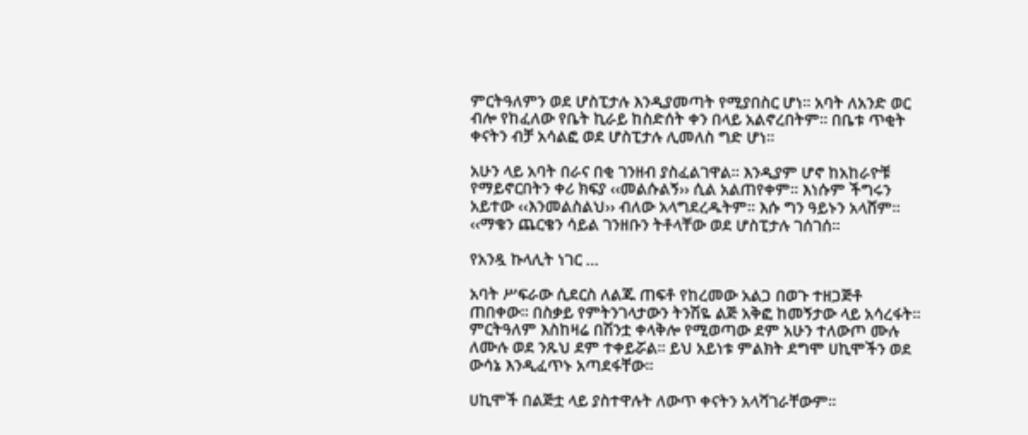ምርትዓለምን ወደ ሆስፒታሉ እንዲያመጣት የሚያበስር ሆነ። አባት ለአንድ ወር ብሎ የከፈለው የቤት ኪራይ ከስድሰት ቀን በላይ አልኖረበትም። በቤቱ ጥቂት ቀናትን ብቻ አሳልፎ ወደ ሆስፒታሉ ሊመለስ ግድ ሆነ፡፡

አሁን ላይ አባት በራና በቂ ገንዘብ ያስፈልገዋል። እንዲያም ሆኖ ከአከራዮቹ የማይኖርበትን ቀሪ ክፍያ ‹‹መልሱልኝ›› ሲል አልጠየቀም። እነሱም ችግሩን አይተው ‹‹እንመልስልህ›› ብለው አላግደረዱትም። እሱ ግን ዓይኑን አላሸም። ‹‹ማቄን ጨርቄን ሳይል ገንዘቡን ትቶላቸው ወደ ሆስፒታሉ ገሰገሰ፡፡

የአንዷ ኩላሊት ነገር …

አባት ሥፍራው ሲደርስ ለልጁ ጠፍቶ የከረመው አልጋ በወጉ ተዘጋጅቶ ጠበቀው። በስቃይ የምትንገላታውን ትንሽዬ ልጅ አቅፎ ከመኝታው ላይ አሳረፋት። ምርትዓለም እስከዛሬ በሽንቷ ቀላቅሎ የሚወጣው ደም አሁን ተለውጦ ሙሉ ለሙሉ ወደ ንጹህ ደም ተቀይሯል። ይህ አይነቱ ምልክት ደግሞ ሀኪሞችን ወደ ውሳኔ እንዲፈጥኑ አጣደፋቸው፡፡

ሀኪሞች በልጅቷ ላይ ያስተዋሉት ለውጥ ቀናትን አላሻገራቸውም።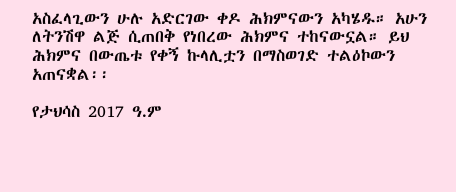አስፈላጊውን ሁሉ አድርገው ቀዶ ሕክምናውን አካሄዱ። አሁን ለትንሽዋ ልጅ ሲጠበቅ የነበረው ሕክምና ተከናውኗል። ይህ ሕክምና በውጤቱ የቀኝ ኩላሊቷን በማስወገድ ተልዕኮውን አጠናቋል፡፡

የታህሳስ 2017 ዓ.ም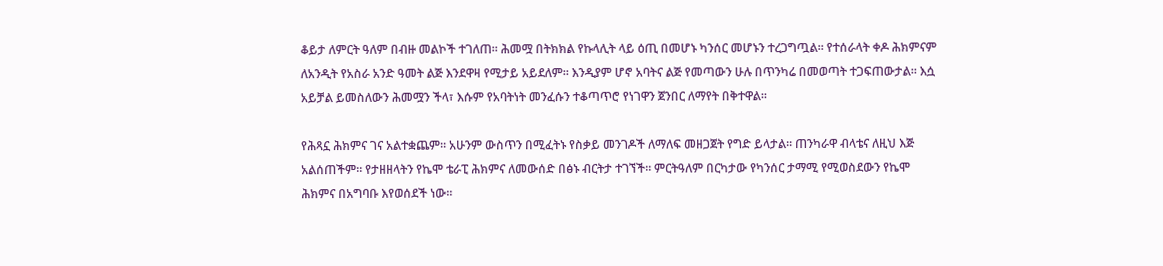ቆይታ ለምርት ዓለም በብዙ መልኮች ተገለጠ። ሕመሟ በትክክል የኩላሊት ላይ ዕጢ በመሆኑ ካንሰር መሆኑን ተረጋግጧል። የተሰራላት ቀዶ ሕክምናም ለአንዲት የአስራ አንድ ዓመት ልጅ እንደዋዛ የሚታይ አይደለም። እንዲያም ሆኖ አባትና ልጅ የመጣውን ሁሉ በጥንካሬ በመወጣት ተጋፍጠውታል። እሷ አይቻል ይመስለውን ሕመሟን ችላ፣ እሱም የአባትነት መንፈሱን ተቆጣጥሮ የነገዋን ጀንበር ለማየት በቅተዋል፡፡

የሕጻኗ ሕክምና ገና አልተቋጨም። አሁንም ውስጥን በሚፈትኑ የስቃይ መንገዶች ለማለፍ መዘጋጀት የግድ ይላታል። ጠንካራዋ ብላቴና ለዚህ እጅ አልሰጠችም። የታዘዘላትን የኬሞ ቴራፒ ሕክምና ለመውሰድ በፅኑ ብርትታ ተገኘች። ምርትዓለም በርካታው የካንሰር ታማሚ የሚወስደውን የኬሞ ሕክምና በአግባቡ እየወሰደች ነው፡፡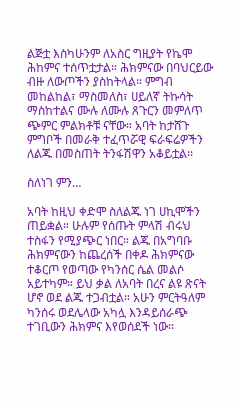ልጅቷ እስካሁንም ለአስር ግዚያት የኬሞ ሕከምና ተሰጥቷታል። ሕክምናው በባህርይው ብዙ ለውጦችን ያስከትላል። ምግብ መከልከል፣ ማስመለስ፣ ሀይለኛ ትኩሳት ማስከተልና ሙሉ ለሙሉ ጸጉርን መምለጥ ጭምር ምልክቶቹ ናቸው። አባት ከታሸጉ ምግቦች በመራቅ ተፈጥሯዊ ፍራፍሬዎችን ለልጁ በመስጠት ትንፋሽዋን አቆይቷል፡፡

ስለነገ ምን…

አባት ከዚህ ቀድሞ ስለልጁ ነገ ሀኪሞችን ጠይቋል። ሁሉም የሰጡት ምላሽ ብሩህ ተስፋን የሚያጭር ነበር። ልጁ በአግባቡ ሕክምናውን ከጨረሰች በቀዶ ሕክምናው ተቆርጦ የወጣው የካንሰር ሴል መልሶ አይተካም። ይህ ቃል ለአባት በረና ልዩ ጽናት ሆኖ ወደ ልጁ ተጋብቷል። አሁን ምርትዓለም ካንሰሩ ወደሌላው አካሏ እንዳይሰራጭ ተገቢውን ሕክምና እየወሰደች ነው፡፡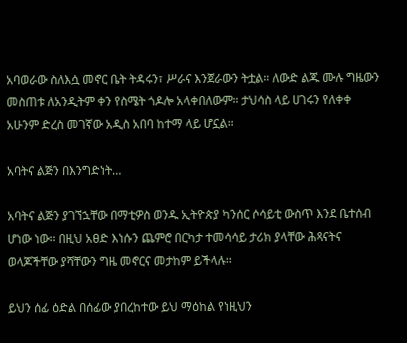አባወራው ስለእሷ መኖር ቤት ትዳሩን፣ ሥራና እንጀራውን ትቷል። ለውድ ልጁ ሙሉ ግዜውን መስጠቱ ለአንዲትም ቀን የስሜት ጎዶሎ አላቀበለውም። ታህሳስ ላይ ሀገሩን የለቀቀ አሁንም ድረስ መገኛው አዲስ አበባ ከተማ ላይ ሆኗል።

አባትና ልጅን በእንግድነት…

አባትና ልጅን ያገኘኋቸው በማቲዎስ ወንዱ ኢትዮጵያ ካንሰር ሶሳይቲ ውስጥ እንደ ቤተሰብ ሆነው ነው። በዚህ አፀድ እነሱን ጨምሮ በርካታ ተመሳሳይ ታሪክ ያላቸው ሕጻናትና ወላጆችቸው ያሻቸውን ግዜ መኖርና መታከም ይችላሉ፡፡

ይህን ሰፊ ዕድል በሰፊው ያበረከተው ይህ ማዕከል የነዚህን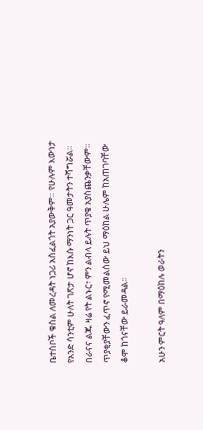ቤተሰቦች ቁስል ለመረዳት ነጋሪ አስፈልጎት አያውቅም። የሁሉም እውነታ የአንድ ሳንቲም ሁለት ገጽታ ሆኖ ከእሱ ማንነት ጋር ዓመታትን ተሻግሯል። በራናና ልጁ ዛሬ የት ልኑር፣ ምን ልብላ ይሉት ጥያቄ አያስጨንቃቸውም። ጥያቂያቸውን ፈጥኖ የሚመልሰው ይህ ማዕከል ሁሌም ከአጠገባቸው ቆሞ ከጎናቸው ይራመዳል፡፡

አሁን ምርት ዓለም በማዕከሉ ወራትን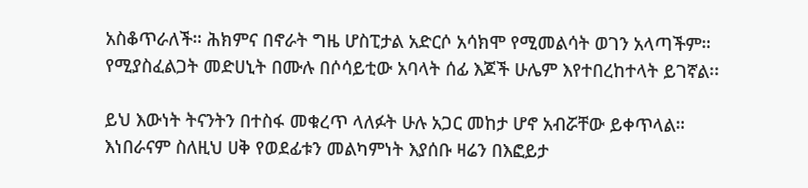አስቆጥራለች። ሕክምና በኖራት ግዜ ሆስፒታል አድርሶ አሳክሞ የሚመልሳት ወገን አላጣችም። የሚያስፈልጋት መድሀኒት በሙሉ በሶሳይቲው አባላት ሰፊ እጆች ሁሌም እየተበረከተላት ይገኛል፡፡

ይህ እውነት ትናንትን በተስፋ መቁረጥ ላለፉት ሁሉ አጋር መከታ ሆኖ አብሯቸው ይቀጥላል። እነበራናም ስለዚህ ሀቅ የወደፊቱን መልካምነት እያሰቡ ዛሬን በእፎይታ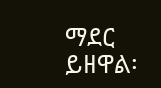ማደር ይዘዋል፡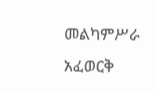መልካምሥራ አፈወርቅ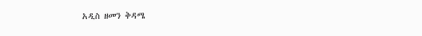አዲስ ዘመን ቅዳሜ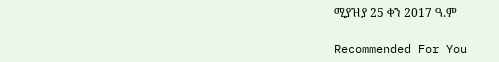ሚያዝያ 25 ቀን 2017 ዓ.ም

Recommended For You